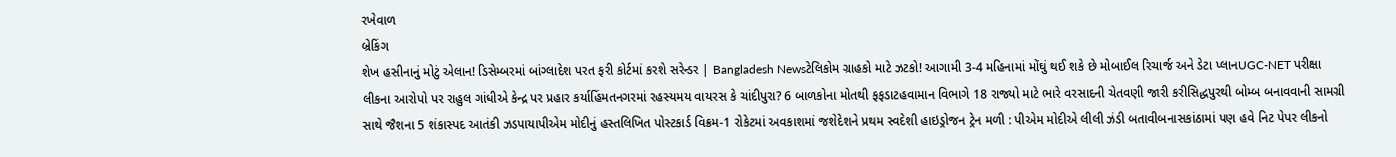રખેવાળ
બ્રેકિંગ
શેખ હસીનાનું મોટું એલાન! ડિસેમ્બરમાં બાંગ્લાદેશ પરત ફરી કોર્ટમાં કરશે સરેન્ડર | Bangladesh Newsટેલિકોમ ગ્રાહકો માટે ઝટકો! આગામી 3-4 મહિનામાં મોંઘું થઈ શકે છે મોબાઈલ રિચાર્જ અને ડેટા પ્લાનUGC-NET પરીક્ષા લીકના આરોપો પર રાહુલ ગાંધીએ કેન્દ્ર પર પ્રહાર કર્યાહિંમતનગરમાં રહસ્યમય વાયરસ કે ચાંદીપુરા? 6 બાળકોના મોતથી ફફડાટહવામાન વિભાગે 18 રાજ્યો માટે ભારે વરસાદની ચેતવણી જારી કરીસિદ્ધપુરથી બોમ્બ બનાવવાની સામગ્રી સાથે જૈશના 5 શંકાસ્પદ આતંકી ઝડપાયાપીએમ મોદીનું હસ્તલિખિત પોસ્ટકાર્ડ વિક્રમ-1 રોકેટમાં અવકાશમાં જશેદેશને પ્રથમ સ્વદેશી હાઇડ્રોજન ટ્રેન મળી : પીએમ મોદીએ લીલી ઝંડી બતાવીબનાસકાંઠામાં પણ હવે નિટ પેપર લીકનો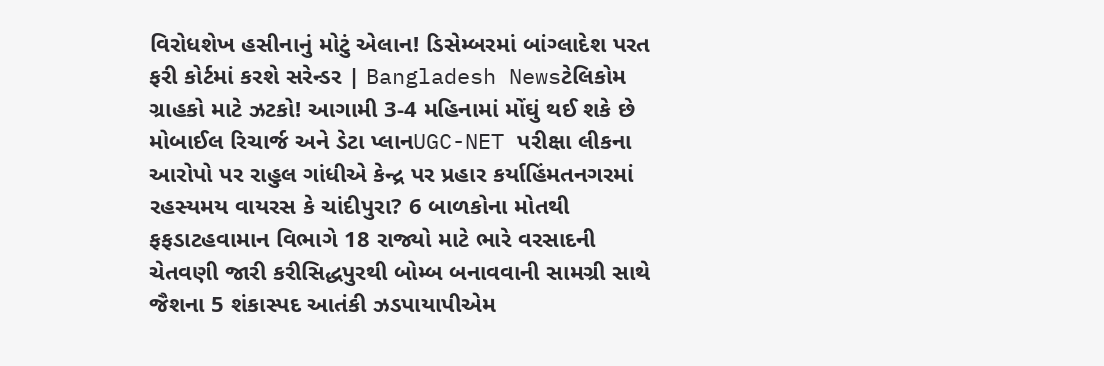વિરોધશેખ હસીનાનું મોટું એલાન! ડિસેમ્બરમાં બાંગ્લાદેશ પરત ફરી કોર્ટમાં કરશે સરેન્ડર | Bangladesh Newsટેલિકોમ ગ્રાહકો માટે ઝટકો! આગામી 3-4 મહિનામાં મોંઘું થઈ શકે છે મોબાઈલ રિચાર્જ અને ડેટા પ્લાનUGC-NET પરીક્ષા લીકના આરોપો પર રાહુલ ગાંધીએ કેન્દ્ર પર પ્રહાર કર્યાહિંમતનગરમાં રહસ્યમય વાયરસ કે ચાંદીપુરા? 6 બાળકોના મોતથી ફફડાટહવામાન વિભાગે 18 રાજ્યો માટે ભારે વરસાદની ચેતવણી જારી કરીસિદ્ધપુરથી બોમ્બ બનાવવાની સામગ્રી સાથે જૈશના 5 શંકાસ્પદ આતંકી ઝડપાયાપીએમ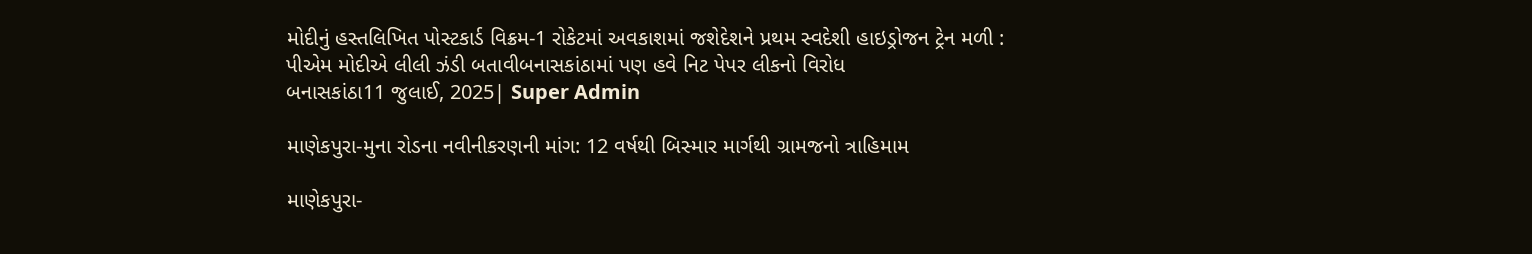મોદીનું હસ્તલિખિત પોસ્ટકાર્ડ વિક્રમ-1 રોકેટમાં અવકાશમાં જશેદેશને પ્રથમ સ્વદેશી હાઇડ્રોજન ટ્રેન મળી : પીએમ મોદીએ લીલી ઝંડી બતાવીબનાસકાંઠામાં પણ હવે નિટ પેપર લીકનો વિરોધ
બનાસકાંઠા11 જુલાઈ, 2025| Super Admin

માણેકપુરા-મુના રોડના નવીનીકરણની માંગ: 12 વર્ષથી બિસ્માર માર્ગથી ગ્રામજનો ત્રાહિમામ

માણેકપુરા-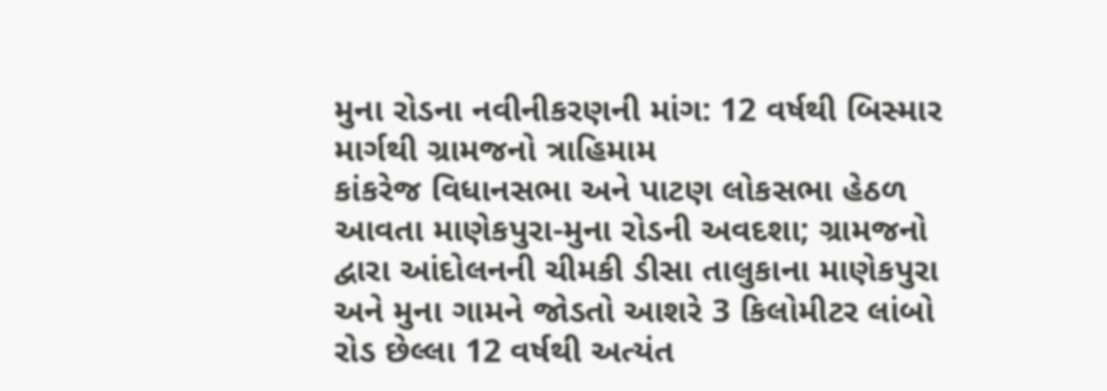મુના રોડના નવીનીકરણની માંગ: 12 વર્ષથી બિસ્માર માર્ગથી ગ્રામજનો ત્રાહિમામ
કાંકરેજ વિધાનસભા અને પાટણ લોકસભા હેઠળ આવતા માણેકપુરા-મુના રોડની અવદશા; ગ્રામજનો દ્વારા આંદોલનની ચીમકી ડીસા તાલુકાના માણેકપુરા અને મુના ગામને જોડતો આશરે 3 કિલોમીટર લાંબો રોડ છેલ્લા 12 વર્ષથી અત્યંત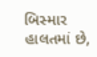બિસ્માર હાલતમાં છે,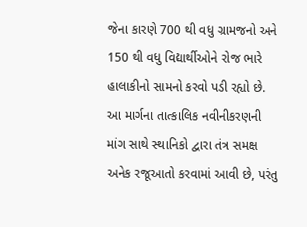જેના કારણે 700 થી વધુ ગ્રામજનો અને 150 થી વધુ વિદ્યાર્થીઓને રોજ ભારે હાલાકીનો સામનો કરવો પડી રહ્યો છે. આ માર્ગના તાત્કાલિક નવીનીકરણની માંગ સાથે સ્થાનિકો દ્વારા તંત્ર સમક્ષ અનેક રજૂઆતો કરવામાં આવી છે, પરંતુ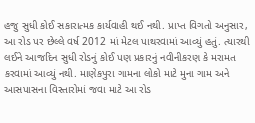હજુ સુધી કોઈ સકારાત્મક કાર્યવાહી થઈ નથી. પ્રાપ્ત વિગતો અનુસાર, આ રોડ પર છેલ્લે વર્ષ 2012 માં મેટલ પાથરવામાં આવ્યું હતું. ત્યારથી લઈને આજદિન સુધી રોડનું કોઈ પણ પ્રકારનું નવીનીકરણ કે મરામત કરવામાં આવ્યું નથી. માણેકપુરા ગામના લોકો માટે મુના ગામ અને આસપાસના વિસ્તારોમાં જવા માટે આ રોડ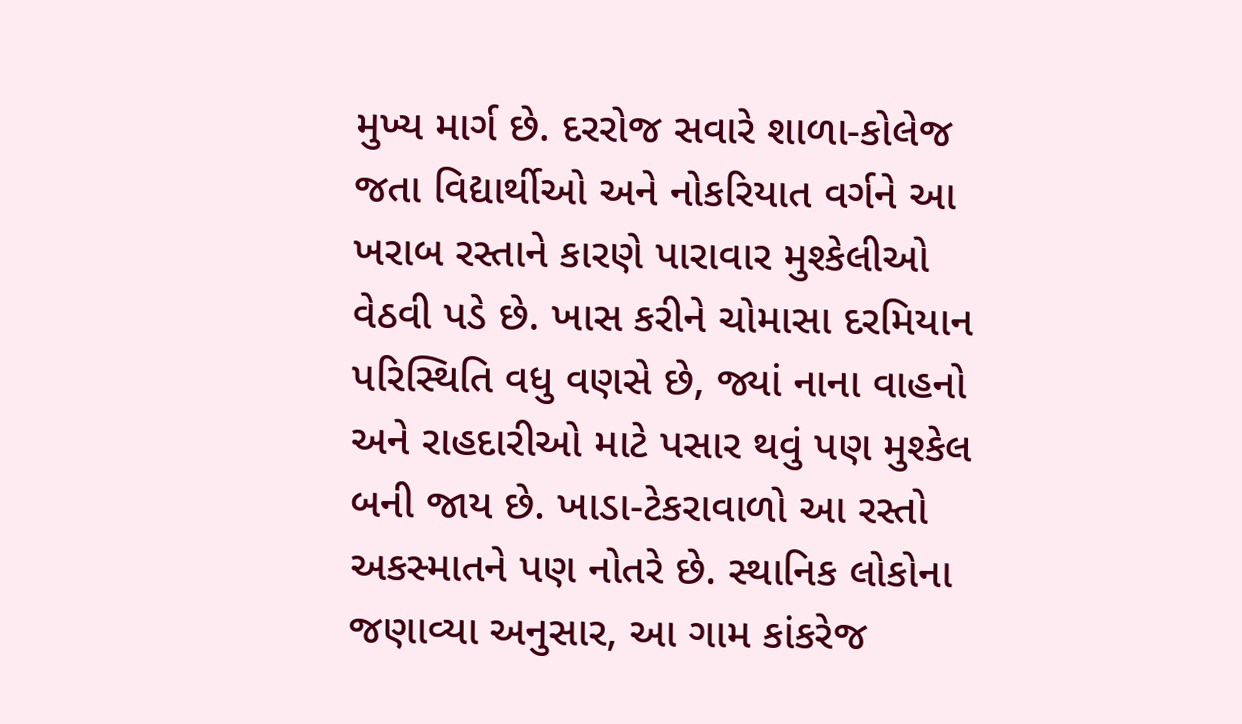મુખ્ય માર્ગ છે. દરરોજ સવારે શાળા-કોલેજ જતા વિદ્યાર્થીઓ અને નોકરિયાત વર્ગને આ ખરાબ રસ્તાને કારણે પારાવાર મુશ્કેલીઓ વેઠવી પડે છે. ખાસ કરીને ચોમાસા દરમિયાન પરિસ્થિતિ વધુ વણસે છે, જ્યાં નાના વાહનો અને રાહદારીઓ માટે પસાર થવું પણ મુશ્કેલ બની જાય છે. ખાડા-ટેકરાવાળો આ રસ્તો અકસ્માતને પણ નોતરે છે. સ્થાનિક લોકોના જણાવ્યા અનુસાર, આ ગામ કાંકરેજ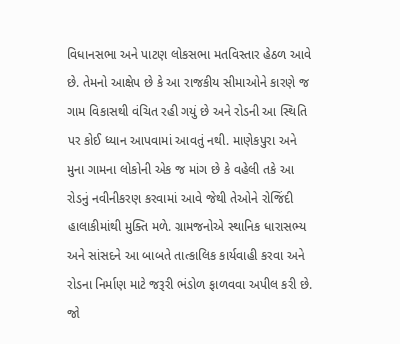વિધાનસભા અને પાટણ લોકસભા મતવિસ્તાર હેઠળ આવે છે. તેમનો આક્ષેપ છે કે આ રાજકીય સીમાઓને કારણે જ ગામ વિકાસથી વંચિત રહી ગયું છે અને રોડની આ સ્થિતિ પર કોઈ ધ્યાન આપવામાં આવતું નથી. માણેકપુરા અને મુના ગામના લોકોની એક જ માંગ છે કે વહેલી તકે આ રોડનું નવીનીકરણ કરવામાં આવે જેથી તેઓને રોજિંદી હાલાકીમાંથી મુક્તિ મળે. ગ્રામજનોએ સ્થાનિક ધારાસભ્ય અને સાંસદને આ બાબતે તાત્કાલિક કાર્યવાહી કરવા અને રોડના નિર્માણ માટે જરૂરી ભંડોળ ફાળવવા અપીલ કરી છે. જો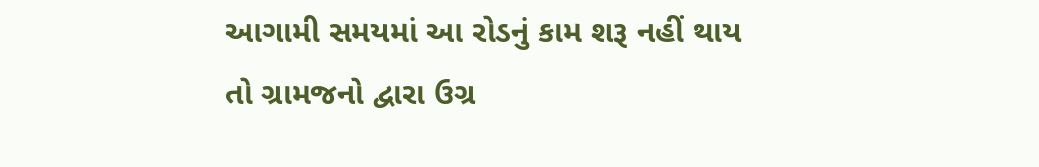આગામી સમયમાં આ રોડનું કામ શરૂ નહીં થાય તો ગ્રામજનો દ્વારા ઉગ્ર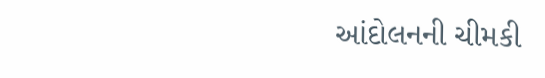આંદોલનની ચીમકી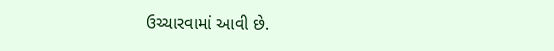ઉચ્ચારવામાં આવી છે.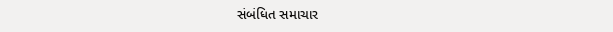સંબંધિત સમાચાર